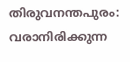തിരുവനന്തപുരം: വരാനിരിക്കുന്ന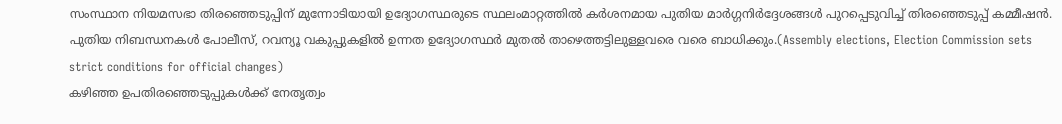സംസ്ഥാന നിയമസഭാ തിരഞ്ഞെടുപ്പിന് മുന്നോടിയായി ഉദ്യോഗസ്ഥരുടെ സ്ഥലംമാറ്റത്തിൽ കർശനമായ പുതിയ മാർഗ്ഗനിർദ്ദേശങ്ങൾ പുറപ്പെടുവിച്ച് തിരഞ്ഞെടുപ്പ് കമ്മീഷൻ. പുതിയ നിബന്ധനകൾ പോലീസ്, റവന്യൂ വകുപ്പുകളിൽ ഉന്നത ഉദ്യോഗസ്ഥർ മുതൽ താഴെത്തട്ടിലുള്ളവരെ വരെ ബാധിക്കും.(Assembly elections, Election Commission sets strict conditions for official changes)
കഴിഞ്ഞ ഉപതിരഞ്ഞെടുപ്പുകൾക്ക് നേതൃത്വം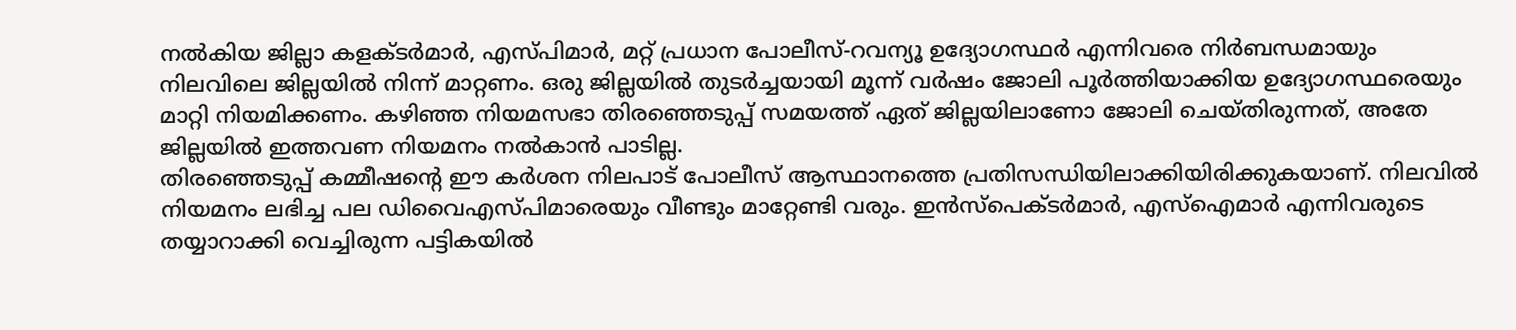നൽകിയ ജില്ലാ കളക്ടർമാർ, എസ്പിമാർ, മറ്റ് പ്രധാന പോലീസ്-റവന്യൂ ഉദ്യോഗസ്ഥർ എന്നിവരെ നിർബന്ധമായും നിലവിലെ ജില്ലയിൽ നിന്ന് മാറ്റണം. ഒരു ജില്ലയിൽ തുടർച്ചയായി മൂന്ന് വർഷം ജോലി പൂർത്തിയാക്കിയ ഉദ്യോഗസ്ഥരെയും മാറ്റി നിയമിക്കണം. കഴിഞ്ഞ നിയമസഭാ തിരഞ്ഞെടുപ്പ് സമയത്ത് ഏത് ജില്ലയിലാണോ ജോലി ചെയ്തിരുന്നത്, അതേ ജില്ലയിൽ ഇത്തവണ നിയമനം നൽകാൻ പാടില്ല.
തിരഞ്ഞെടുപ്പ് കമ്മീഷന്റെ ഈ കർശന നിലപാട് പോലീസ് ആസ്ഥാനത്തെ പ്രതിസന്ധിയിലാക്കിയിരിക്കുകയാണ്. നിലവിൽ നിയമനം ലഭിച്ച പല ഡിവൈഎസ്പിമാരെയും വീണ്ടും മാറ്റേണ്ടി വരും. ഇൻസ്പെക്ടർമാർ, എസ്ഐമാർ എന്നിവരുടെ തയ്യാറാക്കി വെച്ചിരുന്ന പട്ടികയിൽ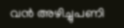വൻ അഴിച്ചുപണി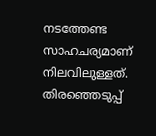നടത്തേണ്ട സാഹചര്യമാണ് നിലവിലുള്ളത്. തിരഞ്ഞെടുപ്പ്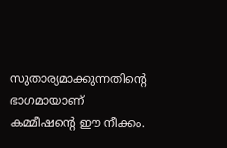സുതാര്യമാക്കുന്നതിന്റെ ഭാഗമായാണ് കമ്മീഷന്റെ ഈ നീക്കം.